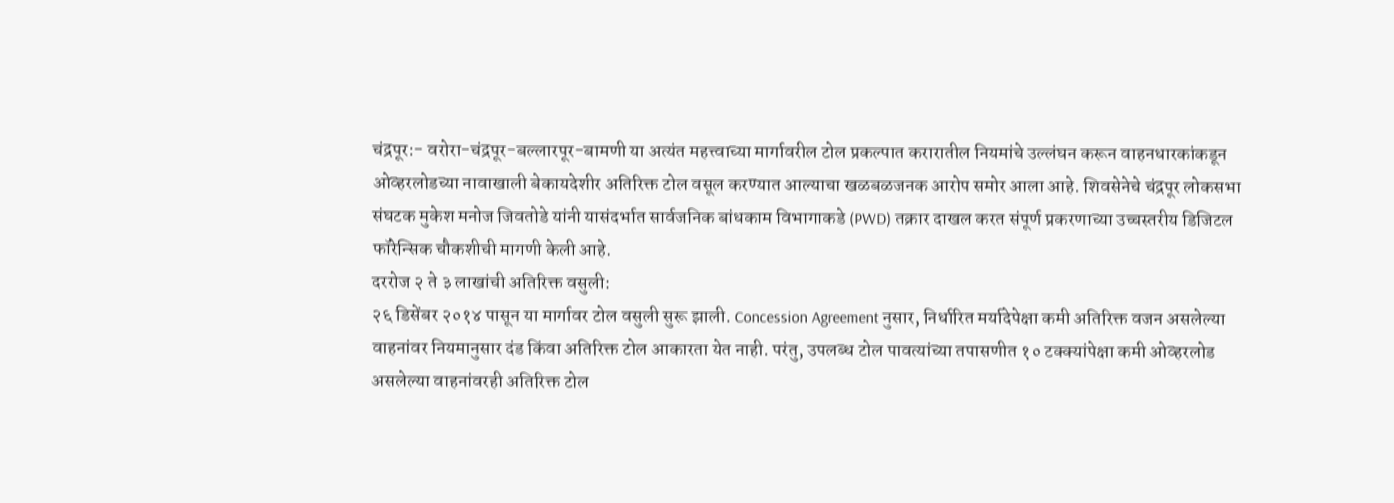चंद्रपूर:- वरोरा-चंद्रपूर-बल्लारपूर-बामणी या अत्यंत महत्त्वाच्या मार्गावरील टोल प्रकल्पात करारातील नियमांचे उल्लंघन करून वाहनधारकांकडून ओव्हरलोडच्या नावाखाली बेकायदेशीर अतिरिक्त टोल वसूल करण्यात आल्याचा खळबळजनक आरोप समोर आला आहे. शिवसेनेचे चंद्रपूर लोकसभा संघटक मुकेश मनोज जिवतोडे यांनी यासंदर्भात सार्वजनिक बांधकाम विभागाकडे (PWD) तक्रार दाखल करत संपूर्ण प्रकरणाच्या उच्चस्तरीय डिजिटल फॉरेन्सिक चौकशीची मागणी केली आहे.
दररोज २ ते ३ लाखांची अतिरिक्त वसुली:
२६ डिसेंबर २०१४ पासून या मार्गावर टोल वसुली सुरू झाली. Concession Agreement नुसार, निर्धारित मर्यादेपेक्षा कमी अतिरिक्त वजन असलेल्या वाहनांवर नियमानुसार दंड किंवा अतिरिक्त टोल आकारता येत नाही. परंतु, उपलब्ध टोल पावत्यांच्या तपासणीत १० टक्क्यांपेक्षा कमी ओव्हरलोड असलेल्या वाहनांवरही अतिरिक्त टोल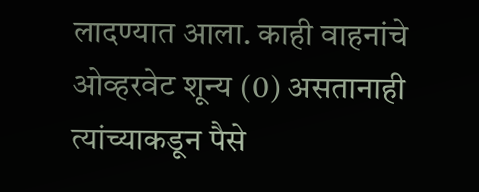लादण्यात आला. काही वाहनांचे ओव्हरवेट शून्य (0) असतानाही त्यांच्याकडून पैसे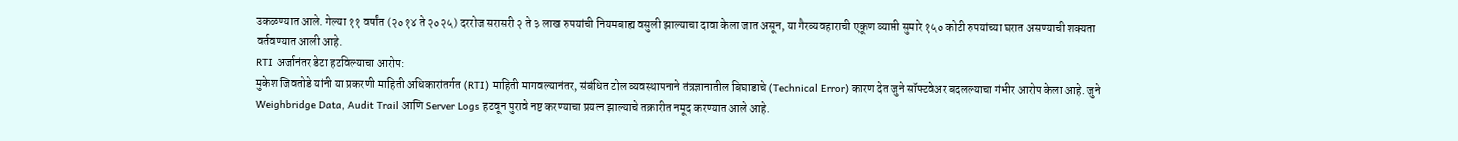उकळण्यात आले. गेल्या ११ वर्षांत (२०१४ ते २०२५) दररोज सरासरी २ ते ३ लाख रुपयांची नियमबाह्य वसुली झाल्याचा दावा केला जात असून, या गैरव्यवहाराची एकूण व्याप्ती सुमारे १५० कोटी रुपयांच्या घरात असण्याची शक्यता वर्तवण्यात आली आहे.
RTI अर्जानंतर डेटा हटविल्याचा आरोप:
मुकेश जिवतोडे यांनी या प्रकरणी माहिती अधिकारांतर्गत (RTI) माहिती मागवल्यानंतर, संबंधित टोल व्यवस्थापनाने तंत्रज्ञानातील बिघाडाचे (Technical Error) कारण देत जुने सॉफ्टवेअर बदलल्याचा गंभीर आरोप केला आहे. जुने Weighbridge Data, Audit Trail आणि Server Logs हटवून पुरावे नष्ट करण्याचा प्रयत्न झाल्याचे तक्रारीत नमूद करण्यात आले आहे.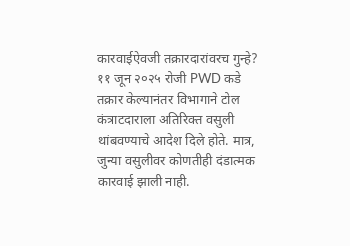कारवाईऐवजी तक्रारदारांवरच गुन्हे?
११ जून २०२५ रोजी PWD कडे तक्रार केल्यानंतर विभागाने टोल कंत्राटदाराला अतिरिक्त वसुली थांबवण्याचे आदेश दिले होते. मात्र, जुन्या वसुलीवर कोणतीही दंडात्मक कारवाई झाली नाही.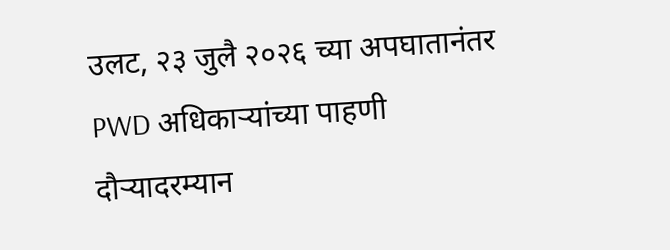उलट, २३ जुलै २०२६ च्या अपघातानंतर PWD अधिकाऱ्यांच्या पाहणी दौऱ्यादरम्यान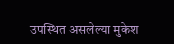उपस्थित असलेल्या मुकेश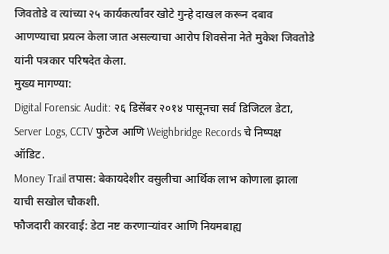जिवतोडे व त्यांच्या २५ कार्यकर्त्यांवर खोटे गुन्हे दाखल करून दबाव आणण्याचा प्रयत्न केला जात असल्याचा आरोप शिवसेना नेते मुकेश जिवतोडे यांनी पत्रकार परिषदेत केला.
मुख्य मागण्या:
Digital Forensic Audit: २६ डिसेंबर २०१४ पासूनचा सर्व डिजिटल डेटा, Server Logs, CCTV फुटेज आणि Weighbridge Records चे निष्पक्ष ऑडिट.
Money Trail तपास: बेकायदेशीर वसुलीचा आर्थिक लाभ कोणाला झाला याची सखोल चौकशी.
फौजदारी कारवाई: डेटा नष्ट करणाऱ्यांवर आणि नियमबाह्य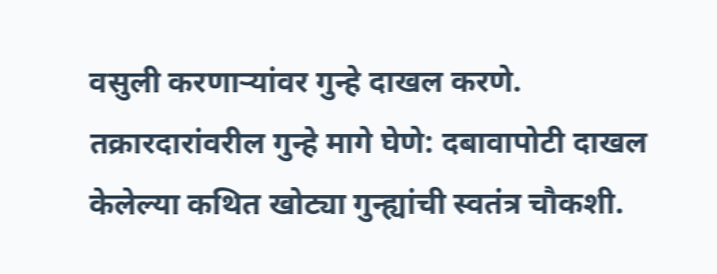वसुली करणाऱ्यांवर गुन्हे दाखल करणे.
तक्रारदारांवरील गुन्हे मागे घेणे: दबावापोटी दाखल केलेल्या कथित खोट्या गुन्ह्यांची स्वतंत्र चौकशी.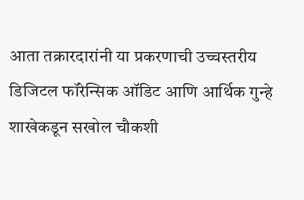आता तक्रारदारांनी या प्रकरणाची उच्चस्तरीय डिजिटल फॉरेन्सिक ऑडिट आणि आर्थिक गुन्हे शाखेकडून सखोल चौकशी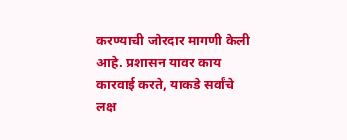करण्याची जोरदार मागणी केली आहे. प्रशासन यावर काय कारवाई करते, याकडे सर्वांचे लक्ष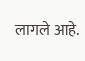लागले आहे.